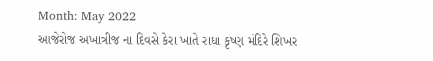Month: May 2022
આજેરોજ અખાત્રીજ ના દિવસે કેરા ખાતે રાધા કૃષ્ણ મંદિરે શિખર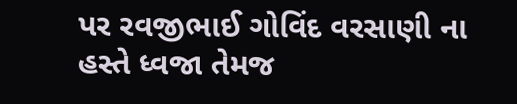પર રવજીભાઈ ગોવિંદ વરસાણી ના હસ્તે ધ્વજા તેમજ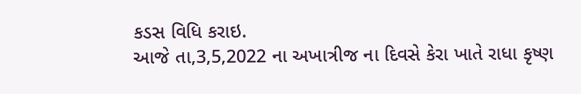કડસ વિધિ કરાઇ.
આજે તા,3,5,2022 ના અખાત્રીજ ના દિવસે કેરા ખાતે રાધા કૃષ્ણ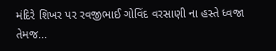મંદિરે શિખર પર રવજીભાઈ ગોવિંદ વરસાણી ના હસ્તે ધ્વજા તેમજ...